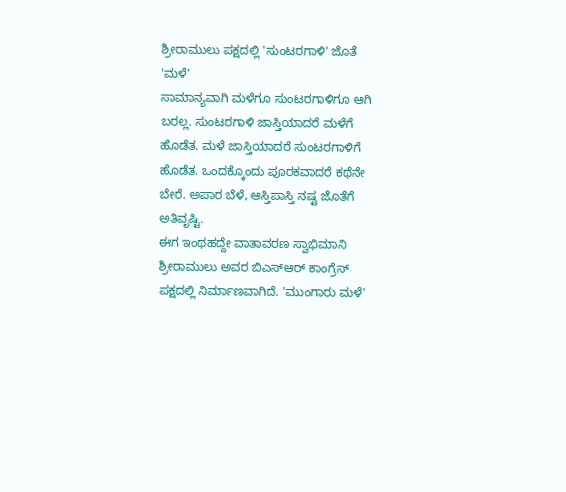ಶ್ರೀರಾಮುಲು ಪಕ್ಷದಲ್ಲಿ 'ಸುಂಟರಗಾಳಿ' ಜೊತೆ 'ಮಳೆ'
ಸಾಮಾನ್ಯವಾಗಿ ಮಳೆಗೂ ಸುಂಟರಗಾಳಿಗೂ ಆಗಿ ಬರಲ್ಲ. ಸುಂಟರಗಾಳಿ ಜಾಸ್ತಿಯಾದರೆ ಮಳೆಗೆ ಹೊಡೆತ. ಮಳೆ ಜಾಸ್ತಿಯಾದರೆ ಸುಂಟರಗಾಳಿಗೆ ಹೊಡೆತ. ಒಂದಕ್ಕೊಂದು ಪೂರಕವಾದರೆ ಕಥೆನೇ ಬೇರೆ. ಅಪಾರ ಬೆಳೆ, ಆಸ್ತಿಪಾಸ್ತಿ ನಷ್ಟ ಜೊತೆಗೆ ಅತಿವೃಷ್ಟಿ.
ಈಗ ಇಂಥಹದ್ದೇ ವಾತಾವರಣ ಸ್ವಾಭಿಮಾನಿ ಶ್ರೀರಾಮುಲು ಅವರ ಬಿಎಸ್ಆರ್ ಕಾಂಗ್ರೆಸ್ ಪಕ್ಷದಲ್ಲಿ ನಿರ್ಮಾಣವಾಗಿದೆ. 'ಮುಂಗಾರು ಮಳೆ'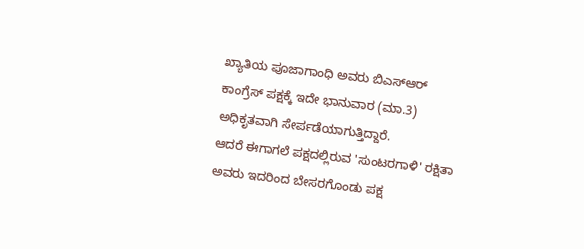ಖ್ಯಾತಿಯ ಪೂಜಾಗಾಂಧಿ ಅವರು ಬಿಎಸ್ಆರ್ ಕಾಂಗ್ರೆಸ್ ಪಕ್ಷಕ್ಕೆ ಇದೇ ಭಾನುವಾರ (ಮಾ.3) ಅಧಿಕೃತವಾಗಿ ಸೇರ್ಪಡೆಯಾಗುತ್ತಿದ್ದಾರೆ.
ಆದರೆ ಈಗಾಗಲೆ ಪಕ್ಷದಲ್ಲಿರುವ 'ಸುಂಟರಗಾಳಿ' ರಕ್ಷಿತಾ ಅವರು ಇದರಿಂದ ಬೇಸರಗೊಂಡು ಪಕ್ಷ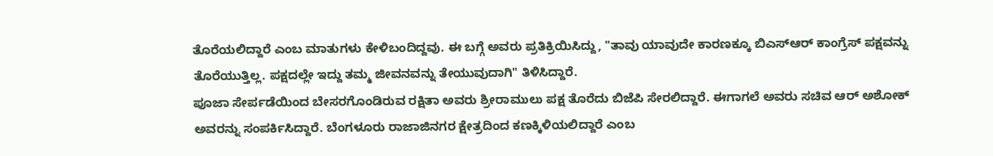ತೊರೆಯಲಿದ್ದಾರೆ ಎಂಬ ಮಾತುಗಳು ಕೇಳಿಬಂದಿದ್ದವು. ಈ ಬಗ್ಗೆ ಅವರು ಪ್ರತಿಕ್ರಿಯಿಸಿದ್ದು, "ತಾವು ಯಾವುದೇ ಕಾರಣಕ್ಕೂ ಬಿಎಸ್ಆರ್ ಕಾಂಗ್ರೆಸ್ ಪಕ್ಷವನ್ನು ತೊರೆಯುತ್ತಿಲ್ಲ. ಪಕ್ಷದಲ್ಲೇ ಇದ್ದು ತಮ್ಮ ಜೀವನವನ್ನು ತೇಯುವುದಾಗಿ" ತಿಳಿಸಿದ್ದಾರೆ.
ಪೂಜಾ ಸೇರ್ಪಡೆಯಿಂದ ಬೇಸರಗೊಂಡಿರುವ ರಕ್ಷಿತಾ ಅವರು ಶ್ರೀರಾಮುಲು ಪಕ್ಷ ತೊರೆದು ಬಿಜೆಪಿ ಸೇರಲಿದ್ದಾರೆ. ಈಗಾಗಲೆ ಅವರು ಸಚಿವ ಆರ್ ಅಶೋಕ್ ಅವರನ್ನು ಸಂಪರ್ಕಿಸಿದ್ದಾರೆ. ಬೆಂಗಳೂರು ರಾಜಾಜಿನಗರ ಕ್ಷೇತ್ರದಿಂದ ಕಣಕ್ಕಿಳಿಯಲಿದ್ದಾರೆ ಎಂಬ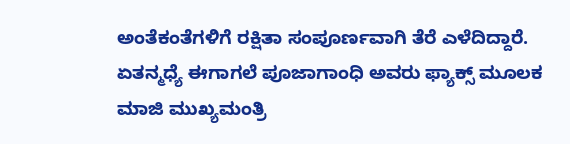ಅಂತೆಕಂತೆಗಳಿಗೆ ರಕ್ಷಿತಾ ಸಂಪೂರ್ಣವಾಗಿ ತೆರೆ ಎಳೆದಿದ್ದಾರೆ.
ಏತನ್ಮಧ್ಯೆ ಈಗಾಗಲೆ ಪೂಜಾಗಾಂಧಿ ಅವರು ಫ್ಯಾಕ್ಸ್ ಮೂಲಕ ಮಾಜಿ ಮುಖ್ಯಮಂತ್ರಿ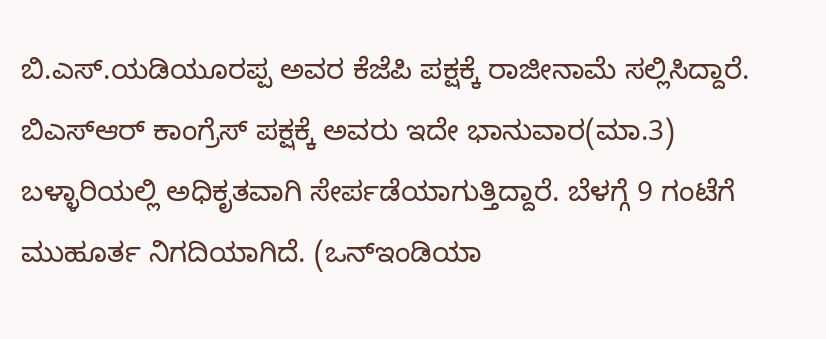ಬಿ.ಎಸ್.ಯಡಿಯೂರಪ್ಪ ಅವರ ಕೆಜೆಪಿ ಪಕ್ಷಕ್ಕೆ ರಾಜೀನಾಮೆ ಸಲ್ಲಿಸಿದ್ದಾರೆ. ಬಿಎಸ್ಆರ್ ಕಾಂಗ್ರೆಸ್ ಪಕ್ಷಕ್ಕೆ ಅವರು ಇದೇ ಭಾನುವಾರ(ಮಾ.3) ಬಳ್ಳಾರಿಯಲ್ಲಿ ಅಧಿಕೃತವಾಗಿ ಸೇರ್ಪಡೆಯಾಗುತ್ತಿದ್ದಾರೆ. ಬೆಳಗ್ಗೆ 9 ಗಂಟೆಗೆ ಮುಹೂರ್ತ ನಿಗದಿಯಾಗಿದೆ. (ಒನ್ಇಂಡಿಯಾ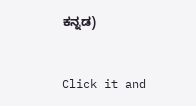ಕನ್ನಡ)


Click it and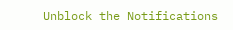Unblock the Notifications